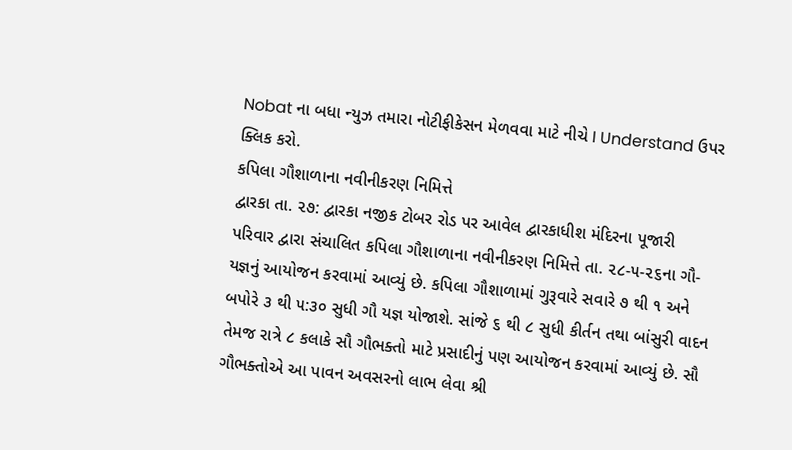Nobat ના બધા ન્યુઝ તમારા નોટીફીકેસન મેળવવા માટે નીચે I Understand ઉપર ક્લિક કરો.
કપિલા ગૌશાળાના નવીનીકરણ નિમિત્તે
દ્વારકા તા. ૨૭: દ્વારકા નજીક ટોબર રોડ પર આવેલ દ્વારકાધીશ મંદિરના પૂજારી પરિવાર દ્વારા સંચાલિત કપિલા ગૌશાળાના નવીનીકરણ નિમિત્તે તા. ૨૮-૫-૨૬ના ગૌ-યજ્ઞનું આયોજન કરવામાં આવ્યું છે. કપિલા ગૌશાળામાં ગુરૂવારે સવારે ૭ થી ૧ અને બપોરે ૩ થી ૫:૩૦ સુધી ગૌ યજ્ઞ યોજાશે. સાંજે ૬ થી ૮ સુધી કીર્તન તથા બાંસુરી વાદન તેમજ રાત્રે ૮ કલાકે સૌ ગૌભક્તો માટે પ્રસાદીનું પણ આયોજન કરવામાં આવ્યું છે. સૌ ગૌભક્તોએ આ પાવન અવસરનો લાભ લેવા શ્રી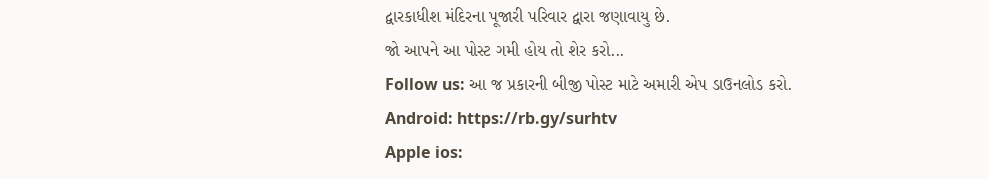દ્વારકાધીશ મંદિરના પૂજારી પરિવાર દ્વારા જણાવાયુ છે.
જો આપને આ પોસ્ટ ગમી હોય તો શેર કરો...
Follow us: આ જ પ્રકારની બીજી પોસ્ટ માટે અમારી એપ ડાઉનલોડ કરો.
Android: https://rb.gy/surhtv
Apple ios: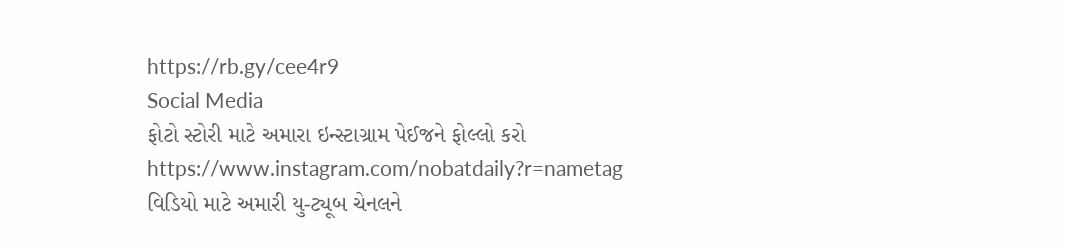https://rb.gy/cee4r9
Social Media
ફોટો સ્ટોરી માટે અમારા ઇન્સ્ટાગ્રામ પેઈજને ફોલ્લો કરો
https://www.instagram.com/nobatdaily?r=nametag
વિડિયો માટે અમારી યુ-ટ્યૂબ ચેનલને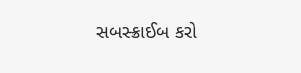સબસ્ક્રાઈબ કરો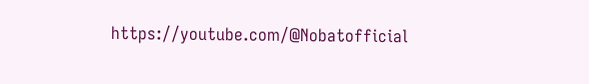https://youtube.com/@Nobatofficial